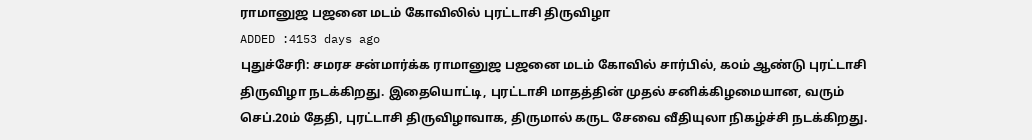ராமானுஜ பஜனை மடம் கோவிலில் புரட்டாசி திருவிழா
ADDED :4153 days ago
புதுச்சேரி: சமரச சன்மார்க்க ராமானுஜ பஜனை மடம் கோவில் சார்பில், ௧௦ம் ஆண்டு புரட்டாசி திருவிழா நடக்கிறது. இதையொட்டி, புரட்டாசி மாதத்தின் முதல் சனிக்கிழமையான, வரும் செப்.20ம் தேதி, புரட்டாசி திருவிழாவாக, திருமால் கருட சேவை வீதியுலா நிகழ்ச்சி நடக்கிறது.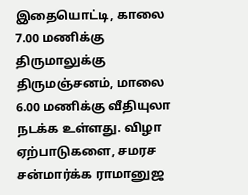இதையொட்டி, காலை 7.00 மணிக்கு திருமாலுக்கு திருமஞ்சனம், மாலை 6.00 மணிக்கு வீதியுலா நடக்க உள்ளது. விழா ஏற்பாடுகளை, சமரச சன்மார்க்க ராமானுஜ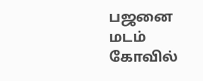பஜனை மடம் கோவில்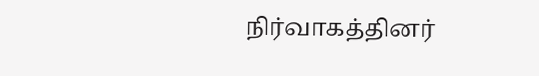நிர்வாகத்தினர்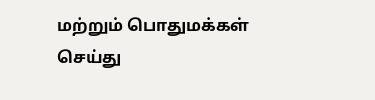மற்றும் பொதுமக்கள் செய்து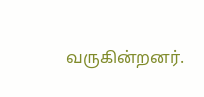வருகின்றனர்.